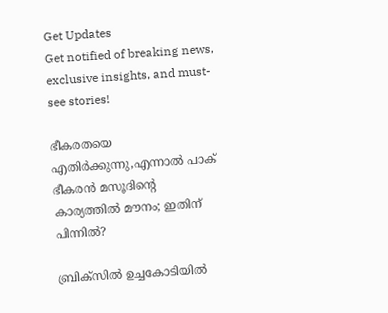Get Updates
Get notified of breaking news, exclusive insights, and must-see stories!

ഭീകരതയെ എതിർക്കുന്നു,എന്നാൽ പാക് ഭീകരൻ മസൂദിന്റെ കാര്യത്തില്‍ മൗനം; ഇതിന് പിന്നിൽ?

ബ്രിക്‌സില്‍ ഉച്ചകോടിയിൽ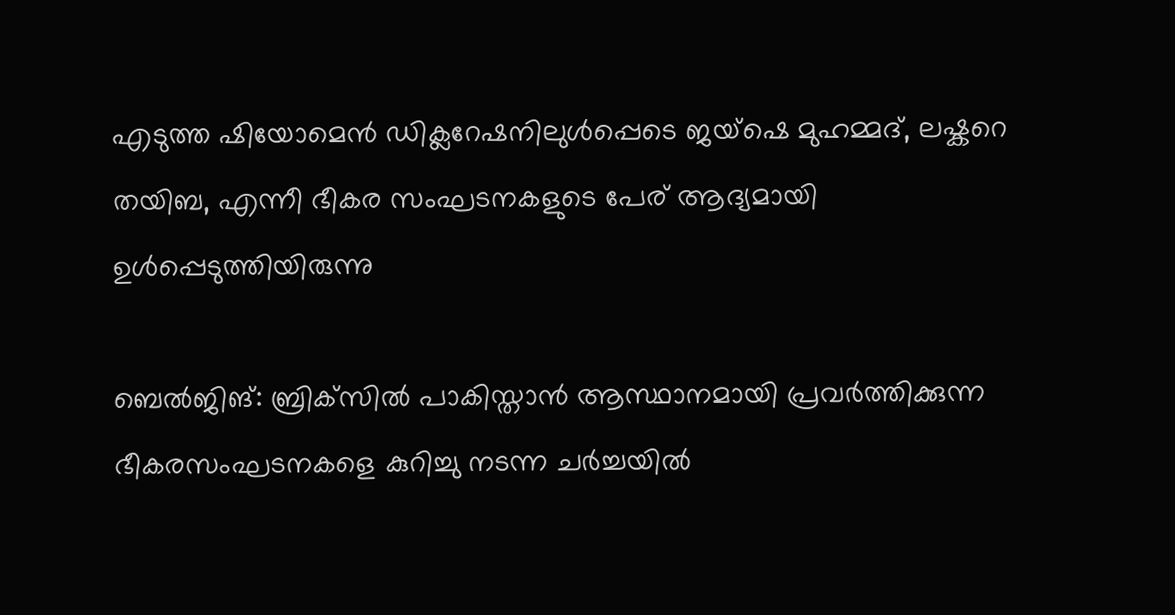എടുത്ത ഷിയോമെൻ ഡിക്ലറേഷനിലുൾപ്പെടെ ജയ്ഷെ മുഹമ്മദ്, ലഷ്കറെ തയിബ, എന്നീ ഭീകര സംഘടനകളുടെ പേര് ആദ്യമായി ഉൾപ്പെടുത്തിയിരുന്നു

ബെല്‍ജിങ്: ബ്രിക്‌സില്‍ പാകിസ്താന്‍ ആസ്ഥാനമായി പ്രവര്‍ത്തിക്കുന്ന ഭീകരസംഘടനകളെ കുറിച്ചു നടന്ന ചര്‍ച്ചയില്‍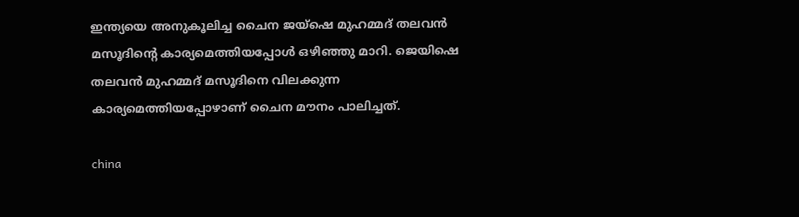ഇന്ത്യയെ അനുകൂലിച്ച ചൈന ജയ്‌ഷെ മുഹമ്മദ് തലവന്‍ മസൂദിന്റെ കാര്യമെത്തിയപ്പോള്‍ ഒഴിഞ്ഞു മാറി. ജെയിഷെ തലവന്‍ മുഹമ്മദ് മസൂദിനെ വിലക്കുന്ന കാര്യമെത്തിയപ്പോഴാണ് ചൈന മൗനം പാലിച്ചത്.

china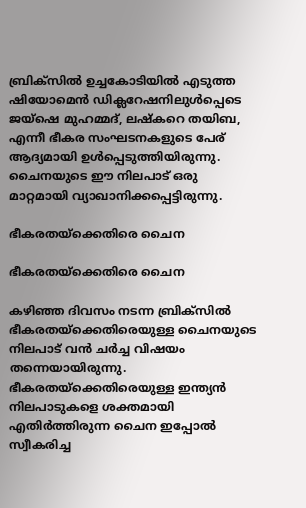ബ്രിക്‌സില്‍ ഉച്ചകോടിയിൽ എടുത്ത ഷിയോമെൻ ഡിക്ലറേഷനിലുൾപ്പെടെ ജയ്ഷെ മുഹമ്മദ്, ലഷ്കറെ തയിബ, എന്നീ ഭീകര സംഘടനകളുടെ പേര് ആദ്യമായി ഉൾപ്പെടുത്തിയിരുന്നു. ചൈനയുടെ ഈ നിലപാട് ഒരു മാറ്റമായി വ്യാഖാനിക്കപ്പെട്ടിരുന്നു.

ഭീകരതയ്ക്കെതിരെ ചൈന

ഭീകരതയ്ക്കെതിരെ ചൈന

കഴിഞ്ഞ ദിവസം നടന്ന ബ്രിക്സിൽ ഭീകരതയ്ക്കെതിരെയുള്ള ചൈനയുടെ നിലപാട് വൻ ചർച്ച വിഷയം തന്നെയായിരുന്നു. ഭീകരതയ്ക്കെതിരെയുള്ള ഇന്ത്യൻ നിലപാടുകളെ ശക്തമായി എതിർത്തിരുന്ന ചൈന ഇപ്പോൽ സ്വീകരിച്ച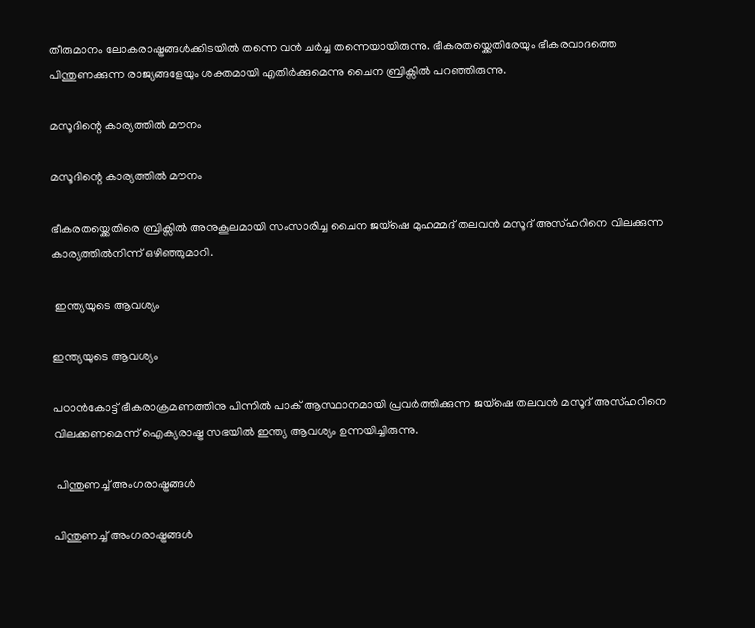തീരുമാനം ലോകരാഷ്ട്രങ്ങൾക്കിടയിൽ തന്നെ വൻ ചർച്ച തന്നെയായിരുന്നു. ഭീകരതയ്ക്കെതിരേയും ഭീകരവാദത്തെ പിന്തുണക്കുന്ന രാജ്യങ്ങളേയും ശക്തമായി എതിർക്കുമെന്നു ചൈന ബ്രിക്സിൽ പറഞ്ഞിരുന്നു.

മസൂദിന്റെ കാര്യത്തിൽ മൗനം

മസൂദിന്റെ കാര്യത്തിൽ മൗനം

ഭീകരതയ്ക്കെതിരെ ബ്രിക്സിൽ അനുകൂലമായി സംസാരിച്ച ചൈന ജയ്ഷെ മുഹമ്മദ് തലവൻ മസൂദ് അസ്ഹറിനെ വിലക്കുന്ന കാര്യത്തിൽനിന്ന് ഒഴിഞ്ഞുമാറി.

 ഇന്ത്യയുടെ ആവശ്യം

ഇന്ത്യയുടെ ആവശ്യം

പഠാൻകോട്ട് ഭീകരാക്രമണത്തിനു പിന്നിൽ പാക് ആസ്ഥാനമായി പ്രവർത്തിക്കുന്ന ജയ്ഷെ തലവൻ മസൂദ് അസ്ഹറിനെ വിലക്കണമെന്ന് ഐക്യരാഷ്ട്ര സഭയിൽ ഇന്ത്യ ആവശ്യം ഉന്നയിച്ചിരുന്നു.

 പിന്തുണച്ച് അംഗരാഷ്ട്രങ്ങൾ

പിന്തുണച്ച് അംഗരാഷ്ട്രങ്ങൾ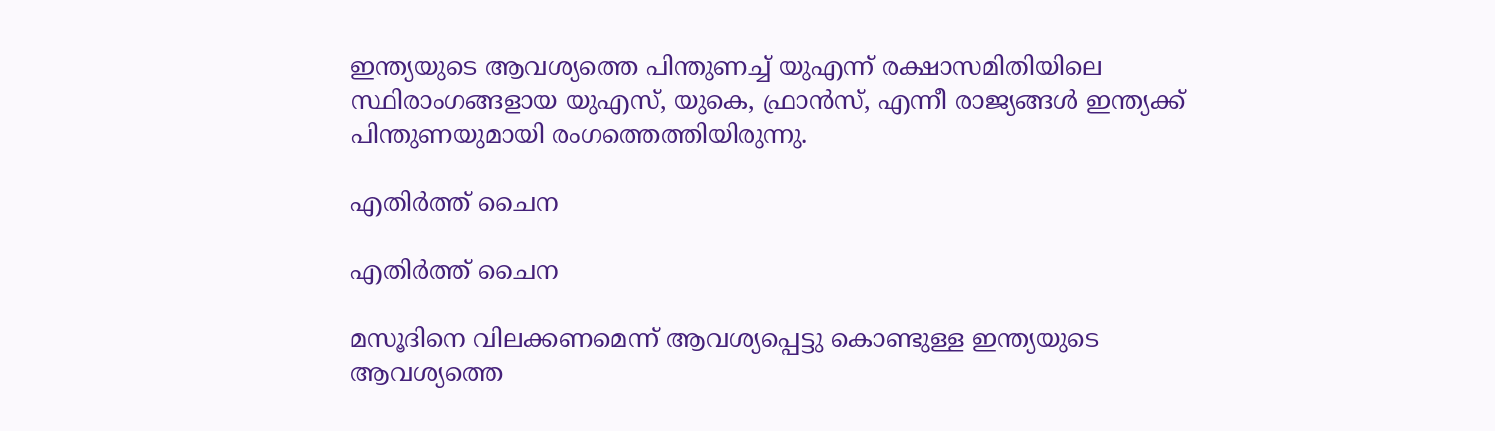ഇന്ത്യയുടെ ആവശ്യത്തെ പിന്തുണച്ച് യുഎന്ന് രക്ഷാസമിതിയിലെ സ്ഥിരാംഗങ്ങളായ യുഎസ്, യുകെ, ഫ്രാൻസ്, എന്നീ രാജ്യങ്ങൾ ഇന്ത്യക്ക് പിന്തുണയുമായി രംഗത്തെത്തിയിരുന്നു.

എതിർത്ത് ചൈന

എതിർത്ത് ചൈന

മസൂദിനെ വിലക്കണമെന്ന് ആവശ്യപ്പെട്ടു കൊണ്ടുള്ള ഇന്ത്യയുടെ ആവശ്യത്തെ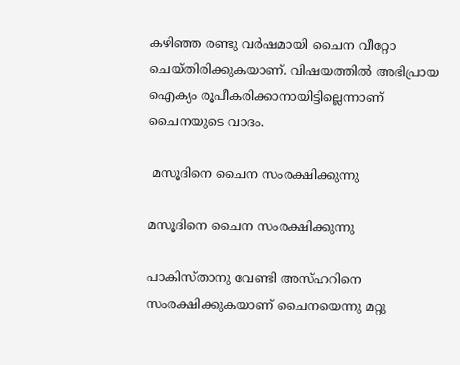കഴിഞ്ഞ രണ്ടു വർഷമായി ചൈന വീറ്റോ ചെയ്തിരിക്കുകയാണ്. വിഷയത്തിൽ അഭിപ്രായ ഐക്യം രൂപീകരിക്കാനായിട്ടില്ലെന്നാണ് ചൈനയുടെ വാദം.

 മസൂദിനെ ചൈന സംരക്ഷിക്കുന്നു

മസൂദിനെ ചൈന സംരക്ഷിക്കുന്നു

പാകിസ്താനു വേണ്ടി അസ്ഹറിനെ സംരക്ഷിക്കുകയാണ് ചൈനയെന്നു മറ്റു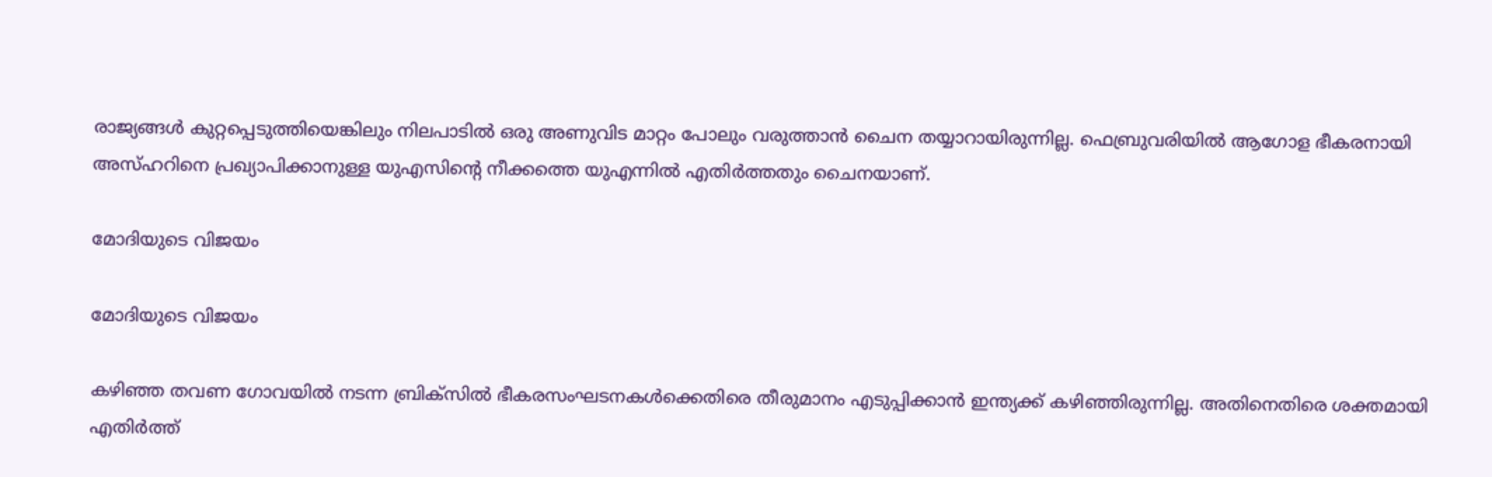രാജ്യങ്ങൾ കുറ്റപ്പെടുത്തിയെങ്കിലും നിലപാടിൽ ഒരു അണുവിട മാറ്റം പോലും വരുത്താൻ ചൈന തയ്യാറായിരുന്നില്ല. ഫെബ്രുവരിയിൽ ആഗോള ഭീകരനായി അസ്ഹറിനെ പ്രഖ്യാപിക്കാനുള്ള യുഎസിന്റെ നീക്കത്തെ യുഎന്നില്‍ എതിർത്തതും ചൈനയാണ്.

മോദിയുടെ വിജയം

മോദിയുടെ വിജയം

കഴിഞ്ഞ തവണ ഗോവയിൽ നടന്ന ബ്രിക്സിൽ ഭീകരസംഘടനകൾക്കെതിരെ തീരുമാനം എടുപ്പിക്കാൻ ഇന്ത്യക്ക് കഴിഞ്ഞിരുന്നില്ല. അതിനെതിരെ ശക്തമായി എതിർത്ത്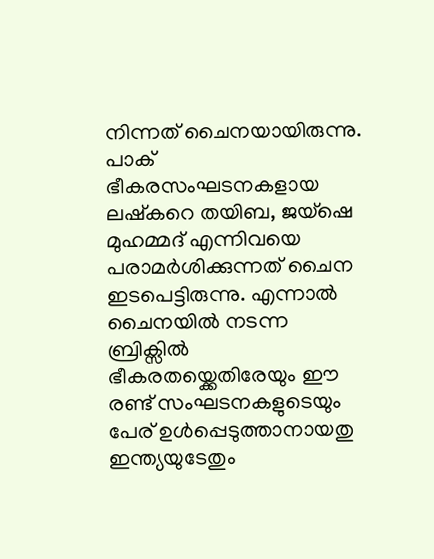നിന്നത് ചൈനയായിരുന്നു. പാക് ഭീകരസംഘടനകളായ ലഷ്കറെ തയിബ, ജയ്ഷെ മുഹമ്മദ് എന്നിവയെ പരാമർശിക്കുന്നത് ചൈന ഇടപെട്ടിരുന്നു. എന്നാൽ ചൈനയിൽ നടന്ന ബ്രിക്സിൽ ഭീകരതയ്ക്കെതിരേയും ഈ രണ്ട് സംഘടനകളുടെയും പേര് ഉൾപ്പെടുത്താനായതു ഇന്ത്യയുടേതും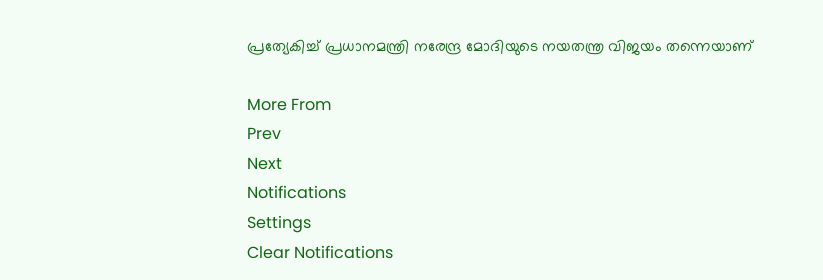പ്രത്യേകിച്ച് പ്രധാനമന്ത്രി നരേന്ദ്ര മോദിയുടെ നയതന്ത്ര വിജയം തന്നെയാണ്

More From
Prev
Next
Notifications
Settings
Clear Notifications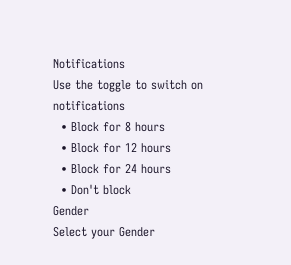Notifications
Use the toggle to switch on notifications
  • Block for 8 hours
  • Block for 12 hours
  • Block for 24 hours
  • Don't block
Gender
Select your Gender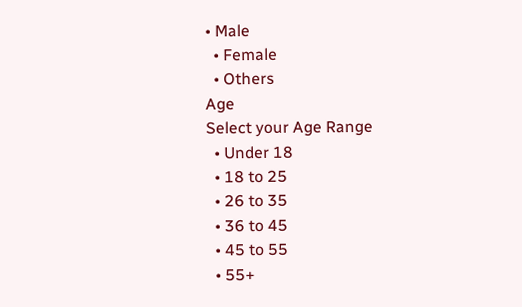• Male
  • Female
  • Others
Age
Select your Age Range
  • Under 18
  • 18 to 25
  • 26 to 35
  • 36 to 45
  • 45 to 55
  • 55+